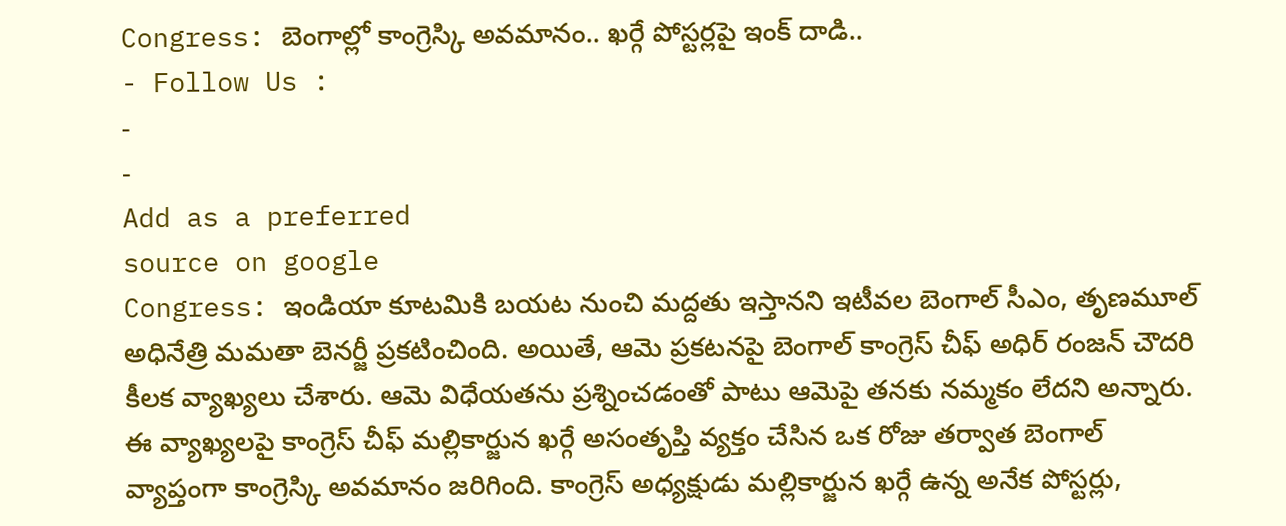Congress: బెంగాల్లో కాంగ్రెస్కి అవమానం.. ఖర్గే పోస్టర్లపై ఇంక్ దాడి..
- Follow Us :
-
-
Add as a preferred
source on google
Congress: ఇండియా కూటమికి బయట నుంచి మద్దతు ఇస్తానని ఇటీవల బెంగాల్ సీఎం, తృణమూల్ అధినేత్రి మమతా బెనర్జీ ప్రకటించింది. అయితే, ఆమె ప్రకటనపై బెంగాల్ కాంగ్రెస్ చీఫ్ అధిర్ రంజన్ చౌదరి కీలక వ్యాఖ్యలు చేశారు. ఆమె విధేయతను ప్రశ్నించడంతో పాటు ఆమెపై తనకు నమ్మకం లేదని అన్నారు. ఈ వ్యాఖ్యలపై కాంగ్రెస్ చీఫ్ మల్లికార్జున ఖర్గే అసంతృప్తి వ్యక్తం చేసిన ఒక రోజు తర్వాత బెంగాల్ వ్యాప్తంగా కాంగ్రెస్కి అవమానం జరిగింది. కాంగ్రెస్ అధ్యక్షుడు మల్లికార్జున ఖర్గే ఉన్న అనేక పోస్టర్లు,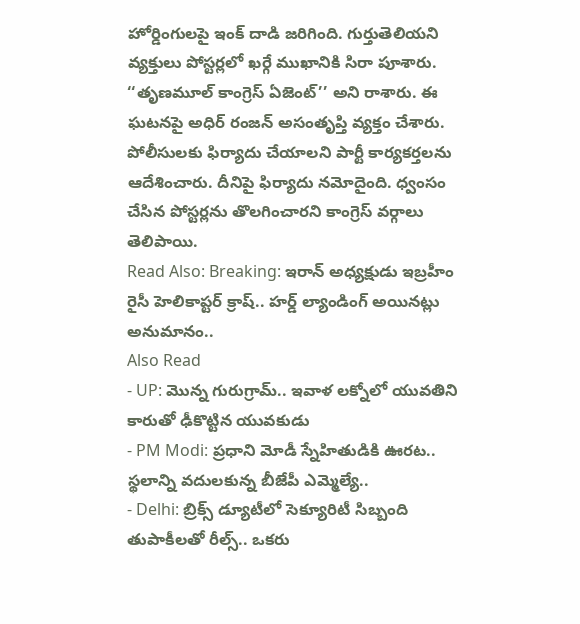హోర్డింగులపై ఇంక్ దాడి జరిగింది. గుర్తుతెలియని వ్యక్తులు పోస్టర్లలో ఖర్గే ముఖానికి సిరా పూశారు. ‘‘తృణమూల్ కాంగ్రెస్ ఏజెంట్’’ అని రాశారు. ఈ ఘటనపై అధిర్ రంజన్ అసంతృప్తి వ్యక్తం చేశారు. పోలీసులకు ఫిర్యాదు చేయాలని పార్టీ కార్యకర్తలను ఆదేశించారు. దీనిపై ఫిర్యాదు నమోదైంది. ధ్వంసం చేసిన పోస్టర్లను తొలగించారని కాంగ్రెస్ వర్గాలు తెలిపాయి.
Read Also: Breaking: ఇరాన్ అధ్యక్షుడు ఇబ్రహీం రైసీ హెలికాప్టర్ క్రాష్.. హర్డ్ ల్యాండింగ్ అయినట్లు అనుమానం..
Also Read
- UP: మొన్న గురుగ్రామ్.. ఇవాళ లక్నోలో యువతిని కారుతో ఢీకొట్టిన యువకుడు
- PM Modi: ప్రధాని మోడీ స్నేహితుడికి ఊరట.. స్థలాన్ని వదులకున్న బీజేపీ ఎమ్మెల్యే..
- Delhi: బ్రిక్స్ డ్యూటీలో సెక్యూరిటీ సిబ్బంది తుపాకీలతో రీల్స్.. ఒకరు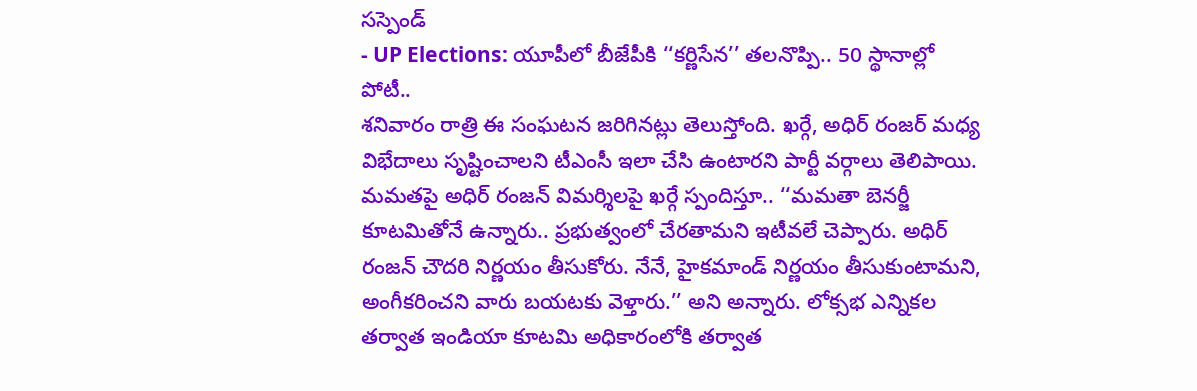సస్పెండ్
- UP Elections: యూపీలో బీజేపీకి ‘‘కర్ణిసేన’’ తలనొప్పి.. 50 స్థానాల్లో పోటీ..
శనివారం రాత్రి ఈ సంఘటన జరిగినట్లు తెలుస్తోంది. ఖర్గే, అధిర్ రంజర్ మధ్య విభేదాలు సృష్టించాలని టీఎంసీ ఇలా చేసి ఉంటారని పార్టీ వర్గాలు తెలిపాయి. మమతపై అధిర్ రంజన్ విమర్శిలపై ఖర్గే స్పందిస్తూ.. ‘‘మమతా బెనర్జీ కూటమితోనే ఉన్నారు.. ప్రభుత్వంలో చేరతామని ఇటీవలే చెప్పారు. అధిర్ రంజన్ చౌదరి నిర్ణయం తీసుకోరు. నేనే, హైకమాండ్ నిర్ణయం తీసుకుంటామని, అంగీకరించని వారు బయటకు వెళ్తారు.’’ అని అన్నారు. లోక్సభ ఎన్నికల తర్వాత ఇండియా కూటమి అధికారంలోకి తర్వాత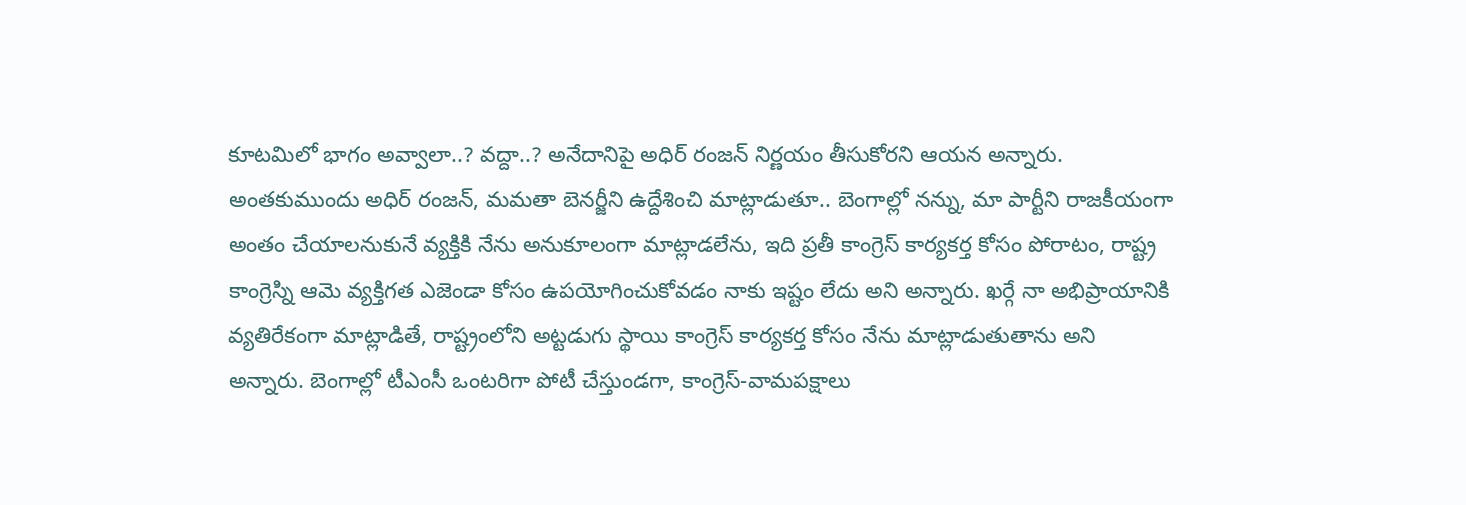కూటమిలో భాగం అవ్వాలా..? వద్దా..? అనేదానిపై అధిర్ రంజన్ నిర్ణయం తీసుకోరని ఆయన అన్నారు.
అంతకుముందు అధిర్ రంజన్, మమతా బెనర్జీని ఉద్దేశించి మాట్లాడుతూ.. బెంగాల్లో నన్ను, మా పార్టీని రాజకీయంగా అంతం చేయాలనుకునే వ్యక్తికి నేను అనుకూలంగా మాట్లాడలేను, ఇది ప్రతీ కాంగ్రెస్ కార్యకర్త కోసం పోరాటం, రాష్ట్ర కాంగ్రెస్ని ఆమె వ్యక్తిగత ఎజెండా కోసం ఉపయోగించుకోవడం నాకు ఇష్టం లేదు అని అన్నారు. ఖర్గే నా అభిప్రాయానికి వ్యతిరేకంగా మాట్లాడితే, రాష్ట్రంలోని అట్టడుగు స్థాయి కాంగ్రెస్ కార్యకర్త కోసం నేను మాట్లాడుతుతాను అని అన్నారు. బెంగాల్లో టీఎంసీ ఒంటరిగా పోటీ చేస్తుండగా, కాంగ్రెస్-వామపక్షాలు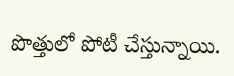పొత్తులో పోటీ చేస్తున్నాయి.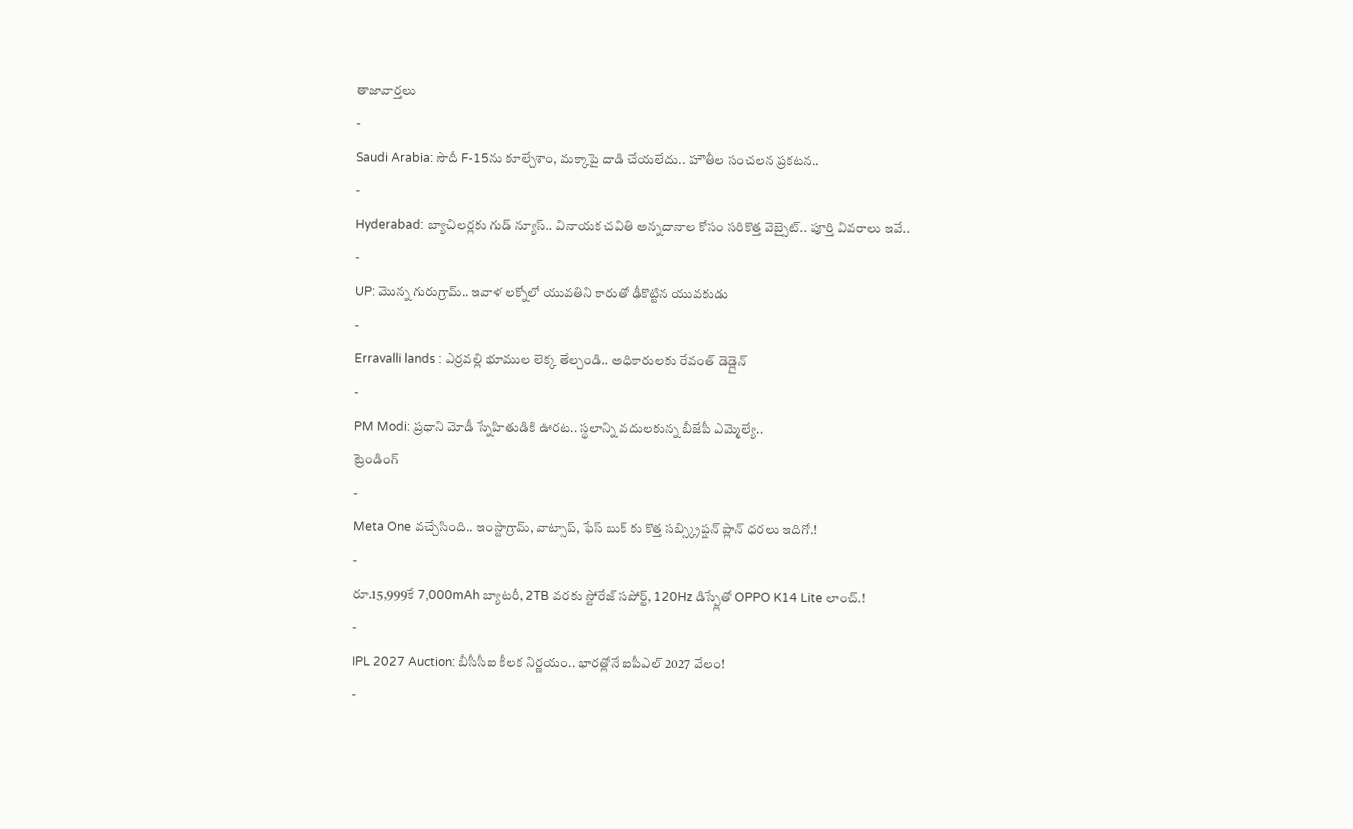తాజావార్తలు
-
Saudi Arabia: సౌదీ F-15ను కూల్చేశాం, మక్కాపై దాడి చేయలేదు.. హౌతీల సంచలన ప్రకటన..
-
Hyderabad: బ్యాచిలర్లకు గుడ్ న్యూస్.. వినాయక చవితి అన్నదానాల కోసం సరికొత్త వెబ్సైట్.. పూర్తి వివరాలు ఇవే..
-
UP: మొన్న గురుగ్రామ్.. ఇవాళ లక్నోలో యువతిని కారుతో ఢీకొట్టిన యువకుడు
-
Erravalli lands : ఎర్రవల్లి భూముల లెక్క తేల్చండి.. అధికారులకు రేవంత్ డెడ్లైన్
-
PM Modi: ప్రధాని మోడీ స్నేహితుడికి ఊరట.. స్థలాన్ని వదులకున్న బీజేపీ ఎమ్మెల్యే..
ట్రెండింగ్
-
Meta One వచ్చేసింది.. ఇంస్టాగ్రామ్, వాట్సాప్, ఫేస్ బుక్ కు కొత్త సబ్స్క్రిప్షన్ ప్లాన్ ధరలు ఇదిగో.!
-
రూ.15,999కే 7,000mAh బ్యాటరీ, 2TB వరకు స్టోరేజ్ సపోర్ట్, 120Hz డిస్ప్లేతో OPPO K14 Lite లాంచ్.!
-
IPL 2027 Auction: బీసీసీఐ కీలక నిర్ణయం.. భారత్లోనే ఐపీఎల్ 2027 వేలం!
-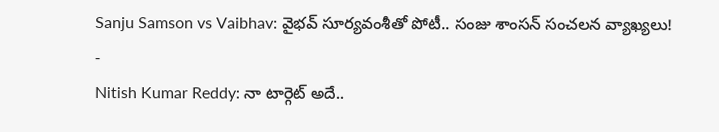Sanju Samson vs Vaibhav: వైభవ్ సూర్యవంశీతో పోటీ.. సంజు శాంసన్ సంచలన వ్యాఖ్యలు!
-
Nitish Kumar Reddy: నా టార్గెట్ అదే..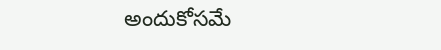అందుకోసమే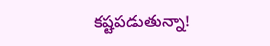కష్టపడుతున్నా!